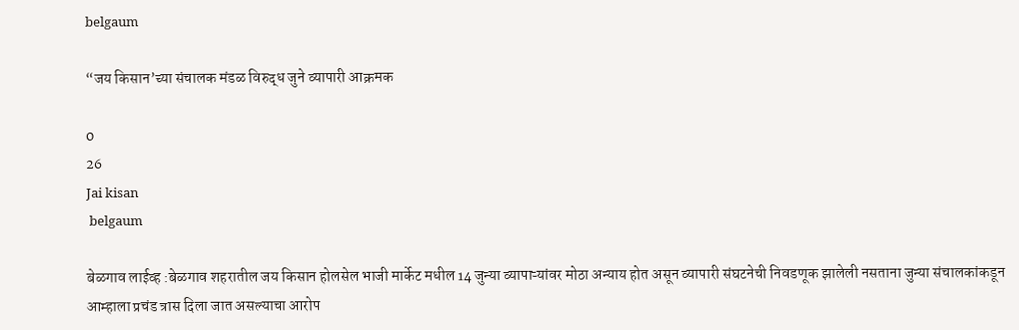belgaum

“जय किसान’च्या संचालक मंडळ विरुद्ध जुने व्यापारी आक्रमक

0
26
Jai kisan
 belgaum

बेळगाव लाईव्ह :बेळगाव शहरातील जय किसान होलसेल भाजी मार्केट मधील 14 जुन्या व्यापाऱ्यांवर मोठा अन्याय होत असून व्यापारी संघटनेची निवडणूक झालेली नसताना जुन्या संचालकांकडून आम्हाला प्रचंड त्रास दिला जात असल्याचा आरोप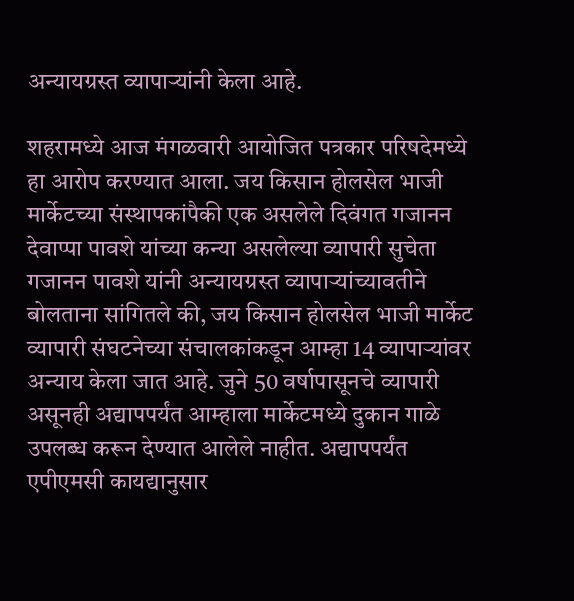अन्यायग्रस्त व्यापाऱ्यांनी केला आहे.

शहरामध्ये आज मंगळवारी आयोजित पत्रकार परिषदेमध्ये हा आरोप करण्यात आला. जय किसान होलसेल भाजी मार्केटच्या संस्थापकांपैकी एक असलेले दिवंगत गजानन देवाप्पा पावशे यांच्या कन्या असलेल्या व्यापारी सुचेता गजानन पावशे यांनी अन्यायग्रस्त व्यापाऱ्यांच्यावतीने बोलताना सांगितले की, जय किसान होलसेल भाजी मार्केट व्यापारी संघटनेच्या संचालकांकडून आम्हा 14 व्यापाऱ्यांवर अन्याय केला जात आहे. जुने 50 वर्षापासूनचे व्यापारी असूनही अद्यापपर्यंत आम्हाला मार्केटमध्ये दुकान गाळे उपलब्ध करून देण्यात आलेले नाहीत. अद्यापपर्यंत एपीएमसी कायद्यानुसार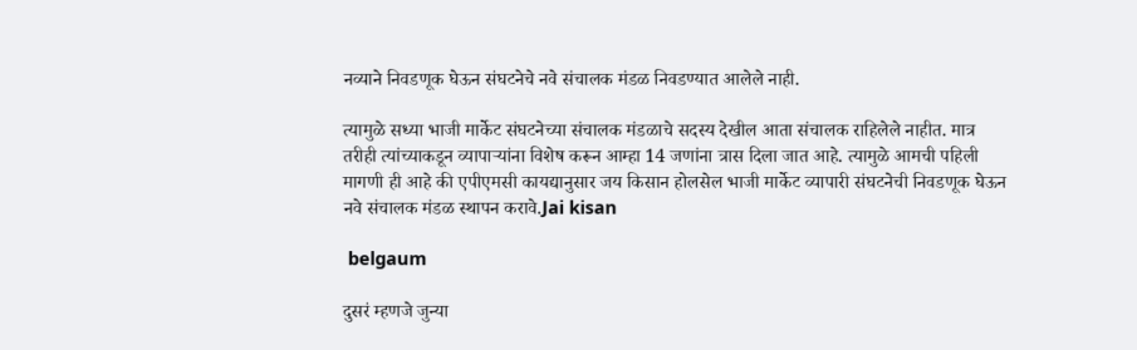नव्याने निवडणूक घेऊन संघटनेचे नवे संचालक मंडळ निवडण्यात आलेले नाही.

त्यामुळे सध्या भाजी मार्केट संघटनेच्या संचालक मंडळाचे सदस्य देखील आता संचालक राहिलेले नाहीत. मात्र तरीही त्यांच्याकडून व्यापाऱ्यांना विशेष करून आम्हा 14 जणांना त्रास दिला जात आहे. त्यामुळे आमची पहिली मागणी ही आहे की एपीएमसी कायद्यानुसार जय किसान होलसेल भाजी मार्केट व्यापारी संघटनेची निवडणूक घेऊन नवे संचालक मंडळ स्थापन करावे.Jai kisan

 belgaum

दुसरं म्हणजे जुन्या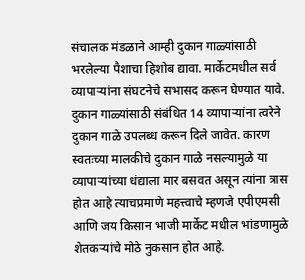संचालक मंडळाने आम्ही दुकान गाळ्यांसाठी भरलेल्या पैशाचा हिशोब द्यावा. मार्केटमधील सर्व व्यापाऱ्यांना संघटनेचे सभासद करून घेण्यात यावे. दुकान गाळ्यांसाठी संबंधित 14 व्यापाऱ्यांना त्वरेने दुकान गाळे उपलब्ध करून दिले जावेत. कारण स्वतःच्या मालकीचे दुकान गाळे नसल्यामुळे या व्यापाऱ्यांच्या धंद्याला मार बसवत असून त्यांना त्रास होत आहे त्याचप्रमाणे महत्त्वाचे म्हणजे एपीएमसी आणि जय किसान भाजी मार्केट मधील भांडणामुळे शेतकऱ्यांचे मोठे नुकसान होत आहे.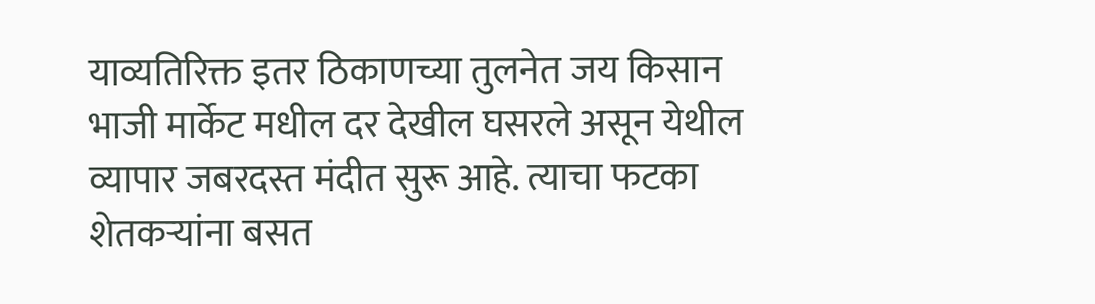याव्यतिरिक्त इतर ठिकाणच्या तुलनेत जय किसान भाजी मार्केट मधील दर देखील घसरले असून येथील व्यापार जबरदस्त मंदीत सुरू आहे. त्याचा फटका शेतकऱ्यांना बसत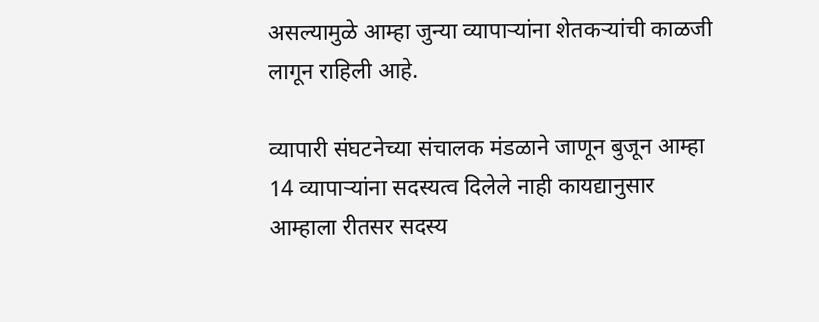असल्यामुळे आम्हा जुन्या व्यापाऱ्यांना शेतकऱ्यांची काळजी लागून राहिली आहे.

व्यापारी संघटनेच्या संचालक मंडळाने जाणून बुजून आम्हा 14 व्यापाऱ्यांना सदस्यत्व दिलेले नाही कायद्यानुसार आम्हाला रीतसर सदस्य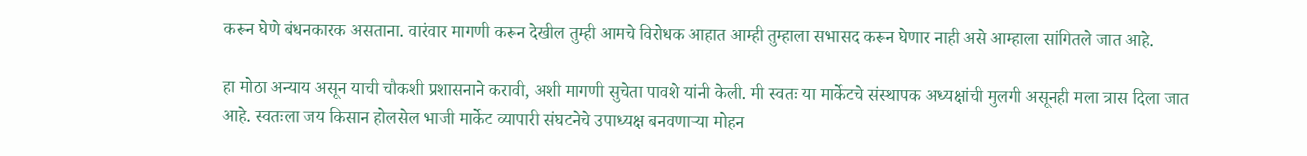करून घेणे बंधनकारक असताना. वारंवार मागणी करून देखील तुम्ही आमचे विरोधक आहात आम्ही तुम्हाला सभासद करून घेणार नाही असे आम्हाला सांगितले जात आहे.

हा मोठा अन्याय असून याची चौकशी प्रशासनाने करावी, अशी मागणी सुचेता पावशे यांनी केली. मी स्वतः या मार्केटचे संस्थापक अध्यक्षांची मुलगी असूनही मला त्रास दिला जात आहे. स्वतःला जय किसान होलसेल भाजी मार्केट व्यापारी संघटनेचे उपाध्यक्ष बनवणाऱ्या मोहन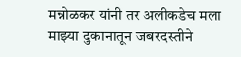मन्नोळकर यांनी तर अलीकडेच मला माझ्या दुकानातून जबरदस्तीने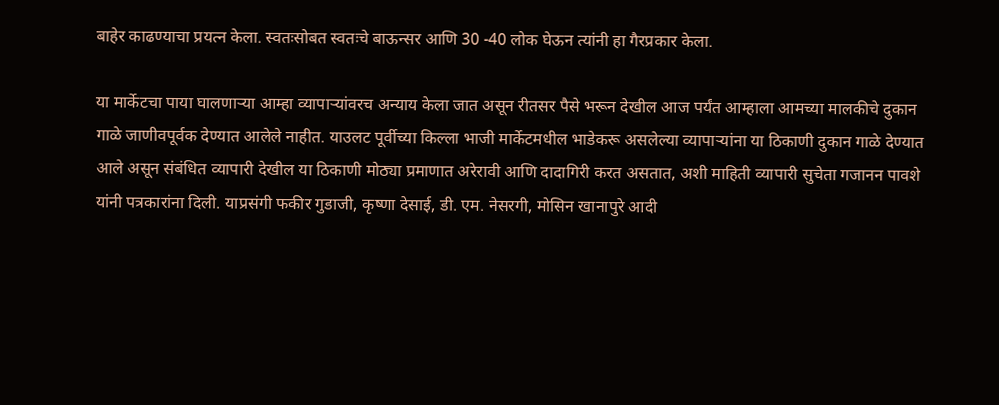बाहेर काढण्याचा प्रयत्न केला. स्वतःसोबत स्वतःचे बाऊन्सर आणि 30 -40 लोक घेऊन त्यांनी हा गैरप्रकार केला.

या मार्केटचा पाया घालणाऱ्या आम्हा व्यापाऱ्यांवरच अन्याय केला जात असून रीतसर पैसे भरून देखील आज पर्यंत आम्हाला आमच्या मालकीचे दुकान गाळे जाणीवपूर्वक देण्यात आलेले नाहीत. याउलट पूर्वीच्या किल्ला भाजी मार्केटमधील भाडेकरू असलेल्या व्यापाऱ्यांना या ठिकाणी दुकान गाळे देण्यात आले असून संबंधित व्यापारी देखील या ठिकाणी मोठ्या प्रमाणात अरेरावी आणि दादागिरी करत असतात, अशी माहिती व्यापारी सुचेता गजानन पावशे यांनी पत्रकारांना दिली. याप्रसंगी फकीर गुडाजी, कृष्णा देसाई, डी. एम. नेसरगी, मोसिन खानापुरे आदी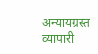अन्यायग्रस्त व्यापारी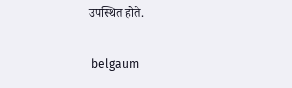उपस्थित होते.

 belgaum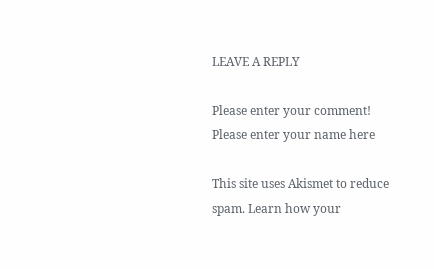LEAVE A REPLY

Please enter your comment!
Please enter your name here

This site uses Akismet to reduce spam. Learn how your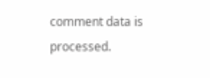comment data is processed.